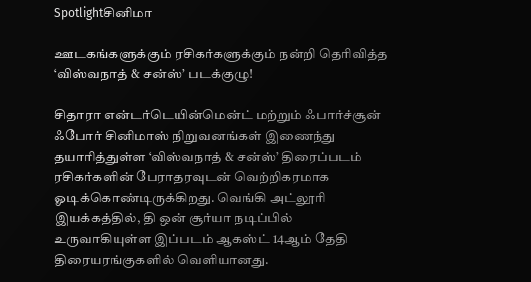Spotlightசினிமா

ஊடகங்களுக்கும் ரசிகர்களுக்கும் நன்றி தெரிவித்த ‘விஸ்வநாத் & சன்ஸ்’ படக்குழு!

சிதாரா என்டர்டெயின்மென்ட் மற்றும் ஃபார்ச்சூன் ஃபோர் சினிமாஸ் நிறுவனங்கள் இணைந்து தயாரித்துள்ள ‘விஸ்வநாத் & சன்ஸ்’ திரைப்படம் ரசிகர்களின் பேராதரவுடன் வெற்றிகரமாக ஓடிக்கொண்டிருக்கிறது. வெங்கி அட்லூரி இயக்கத்தில், தி ஒன் சூர்யா நடிப்பில் உருவாகியுள்ள இப்படம் ஆகஸ்ட் 14ஆம் தேதி திரையரங்குகளில் வெளியானது.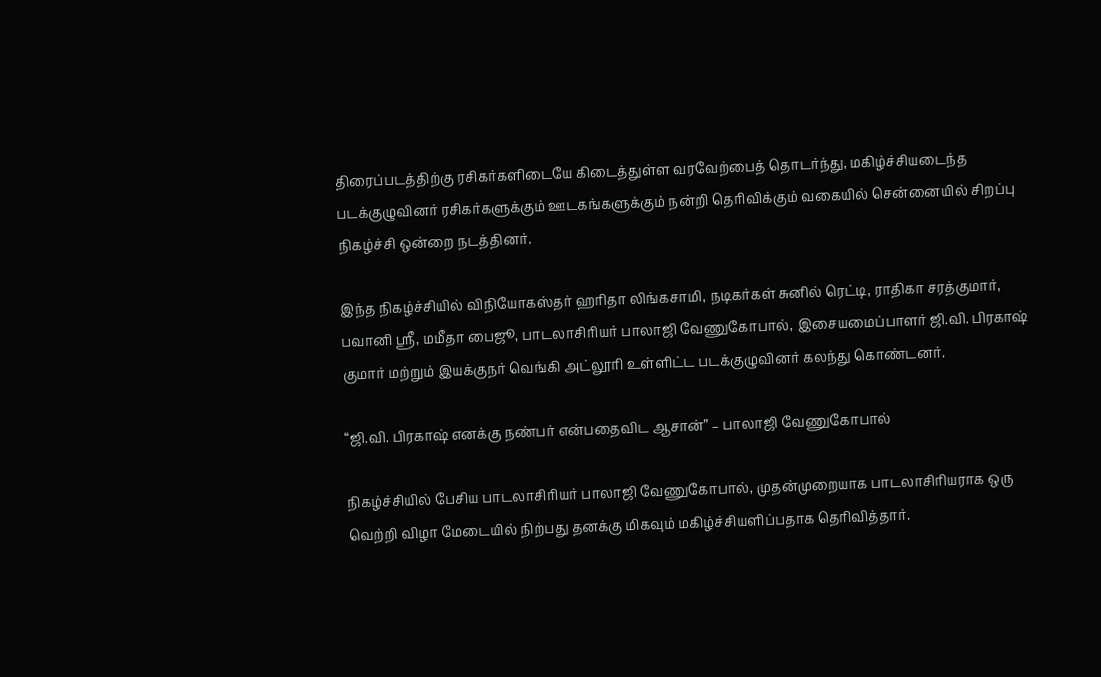திரைப்படத்திற்கு ரசிகர்களிடையே கிடைத்துள்ள வரவேற்பைத் தொடர்ந்து, மகிழ்ச்சியடைந்த படக்குழுவினர் ரசிகர்களுக்கும் ஊடகங்களுக்கும் நன்றி தெரிவிக்கும் வகையில் சென்னையில் சிறப்பு நிகழ்ச்சி ஒன்றை நடத்தினர்.

இந்த நிகழ்ச்சியில் விநியோகஸ்தர் ஹரிதா லிங்கசாமி, நடிகர்கள் சுனில் ரெட்டி, ராதிகா சரத்குமார், பவானி ஸ்ரீ, மமீதா பைஜூ, பாடலாசிரியர் பாலாஜி வேணுகோபால், இசையமைப்பாளர் ஜி.வி. பிரகாஷ் குமார் மற்றும் இயக்குநர் வெங்கி அட்லூரி உள்ளிட்ட படக்குழுவினர் கலந்து கொண்டனர்.

“ஜி.வி. பிரகாஷ் எனக்கு நண்பர் என்பதைவிட ஆசான்” – பாலாஜி வேணுகோபால்

நிகழ்ச்சியில் பேசிய பாடலாசிரியர் பாலாஜி வேணுகோபால், முதன்முறையாக பாடலாசிரியராக ஒரு வெற்றி விழா மேடையில் நிற்பது தனக்கு மிகவும் மகிழ்ச்சியளிப்பதாக தெரிவித்தார்.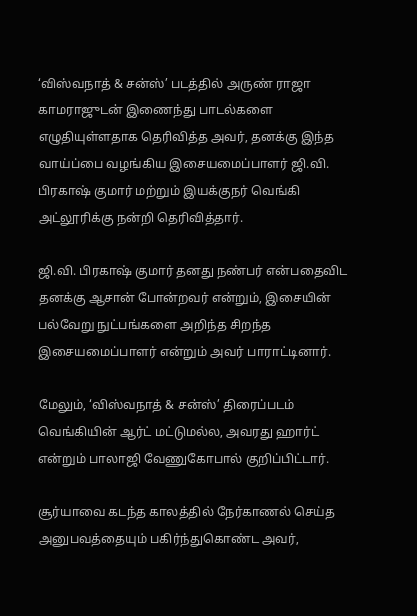‘விஸ்வநாத் & சன்ஸ்’ படத்தில் அருண் ராஜா காமராஜுடன் இணைந்து பாடல்களை எழுதியுள்ளதாக தெரிவித்த அவர், தனக்கு இந்த வாய்ப்பை வழங்கிய இசையமைப்பாளர் ஜி.வி. பிரகாஷ் குமார் மற்றும் இயக்குநர் வெங்கி அட்லூரிக்கு நன்றி தெரிவித்தார்.

ஜி.வி. பிரகாஷ் குமார் தனது நண்பர் என்பதைவிட தனக்கு ஆசான் போன்றவர் என்றும், இசையின் பல்வேறு நுட்பங்களை அறிந்த சிறந்த இசையமைப்பாளர் என்றும் அவர் பாராட்டினார்.

மேலும், ‘விஸ்வநாத் & சன்ஸ்’ திரைப்படம் வெங்கியின் ஆர்ட் மட்டுமல்ல, அவரது ஹார்ட் என்றும் பாலாஜி வேணுகோபால் குறிப்பிட்டார்.

சூர்யாவை கடந்த காலத்தில் நேர்காணல் செய்த அனுபவத்தையும் பகிர்ந்துகொண்ட அவர்,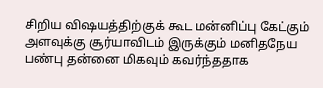சிறிய விஷயத்திற்குக் கூட மன்னிப்பு கேட்கும் அளவுக்கு சூர்யாவிடம் இருக்கும் மனிதநேய பண்பு தன்னை மிகவும் கவர்ந்ததாக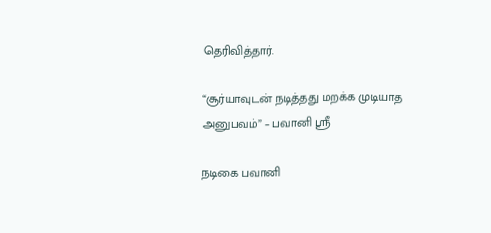தெரிவித்தார்.

“சூர்யாவுடன் நடித்தது மறக்க முடியாத அனுபவம்” – பவானி ஸ்ரீ

நடிகை பவானி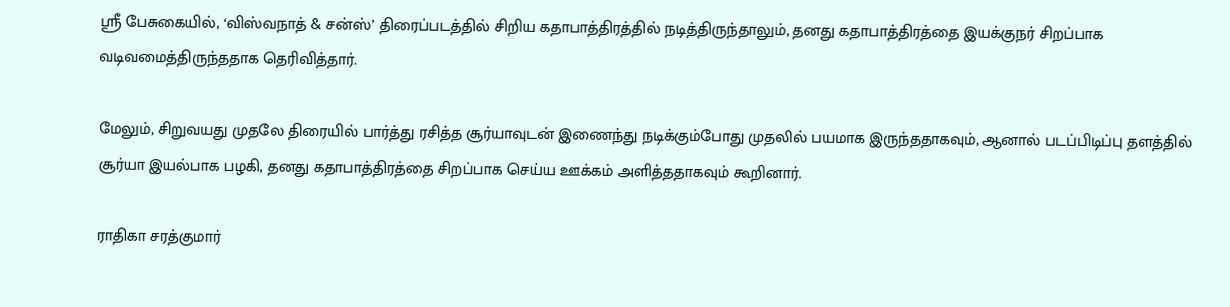ஸ்ரீ பேசுகையில், ‘விஸ்வநாத் & சன்ஸ்’ திரைப்படத்தில் சிறிய கதாபாத்திரத்தில் நடித்திருந்தாலும், தனது கதாபாத்திரத்தை இயக்குநர் சிறப்பாக வடிவமைத்திருந்ததாக தெரிவித்தார்.

மேலும், சிறுவயது முதலே திரையில் பார்த்து ரசித்த சூர்யாவுடன் இணைந்து நடிக்கும்போது முதலில் பயமாக இருந்ததாகவும், ஆனால் படப்பிடிப்பு தளத்தில் சூர்யா இயல்பாக பழகி, தனது கதாபாத்திரத்தை சிறப்பாக செய்ய ஊக்கம் அளித்ததாகவும் கூறினார்.

ராதிகா சரத்குமார்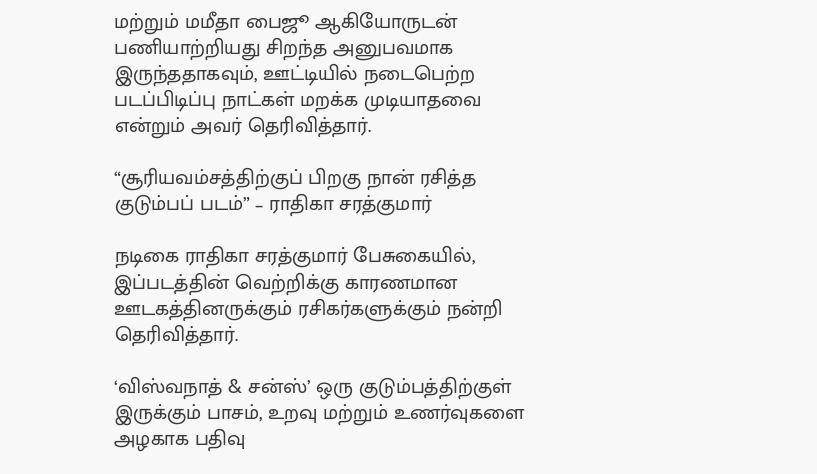மற்றும் மமீதா பைஜூ ஆகியோருடன் பணியாற்றியது சிறந்த அனுபவமாக இருந்ததாகவும், ஊட்டியில் நடைபெற்ற படப்பிடிப்பு நாட்கள் மறக்க முடியாதவை என்றும் அவர் தெரிவித்தார்.

“சூரியவம்சத்திற்குப் பிறகு நான் ரசித்த குடும்பப் படம்” – ராதிகா சரத்குமார்

நடிகை ராதிகா சரத்குமார் பேசுகையில், இப்படத்தின் வெற்றிக்கு காரணமான ஊடகத்தினருக்கும் ரசிகர்களுக்கும் நன்றி தெரிவித்தார்.

‘விஸ்வநாத் & சன்ஸ்’ ஒரு குடும்பத்திற்குள் இருக்கும் பாசம், உறவு மற்றும் உணர்வுகளை அழகாக பதிவு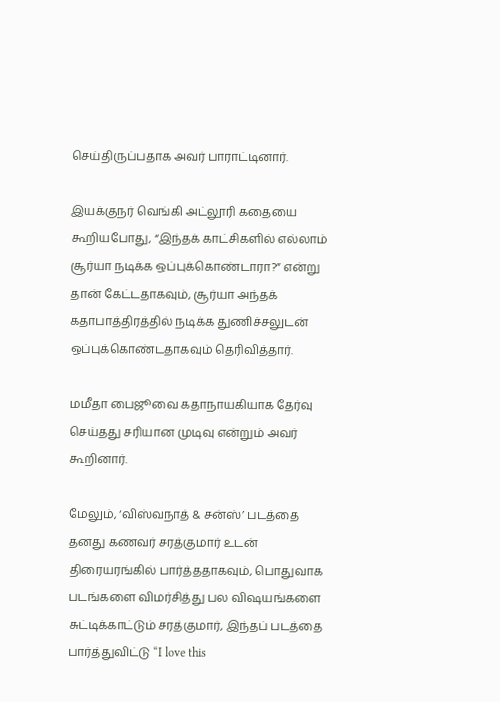செய்திருப்பதாக அவர் பாராட்டினார்.

இயக்குநர் வெங்கி அட்லூரி கதையை கூறியபோது, “இந்தக் காட்சிகளில் எல்லாம் சூர்யா நடிக்க ஒப்புக்கொண்டாரா?” என்று தான் கேட்டதாகவும், சூர்யா அந்தக் கதாபாத்திரத்தில் நடிக்க துணிச்சலுடன் ஒப்புக்கொண்டதாகவும் தெரிவித்தார்.

மமீதா பைஜூவை கதாநாயகியாக தேர்வு செய்தது சரியான முடிவு என்றும் அவர் கூறினார்.

மேலும், ‘விஸ்வநாத் & சன்ஸ்’ படத்தை தனது கணவர் சரத்குமார் உடன் திரையரங்கில் பார்த்ததாகவும், பொதுவாக படங்களை விமர்சித்து பல விஷயங்களை சுட்டிக்காட்டும் சரத்குமார், இந்தப் படத்தை பார்த்துவிட்டு “I love this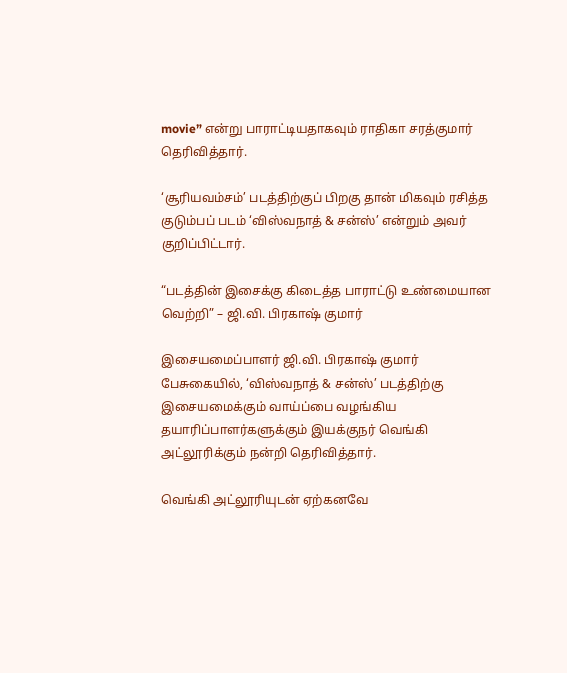movie” என்று பாராட்டியதாகவும் ராதிகா சரத்குமார் தெரிவித்தார்.

‘சூரியவம்சம்’ படத்திற்குப் பிறகு தான் மிகவும் ரசித்த குடும்பப் படம் ‘விஸ்வநாத் & சன்ஸ்’ என்றும் அவர் குறிப்பிட்டார்.

“படத்தின் இசைக்கு கிடைத்த பாராட்டு உண்மையான வெற்றி” – ஜி.வி. பிரகாஷ் குமார்

இசையமைப்பாளர் ஜி.வி. பிரகாஷ் குமார் பேசுகையில், ‘விஸ்வநாத் & சன்ஸ்’ படத்திற்கு இசையமைக்கும் வாய்ப்பை வழங்கிய தயாரிப்பாளர்களுக்கும் இயக்குநர் வெங்கி அட்லூரிக்கும் நன்றி தெரிவித்தார்.

வெங்கி அட்லூரியுடன் ஏற்கனவே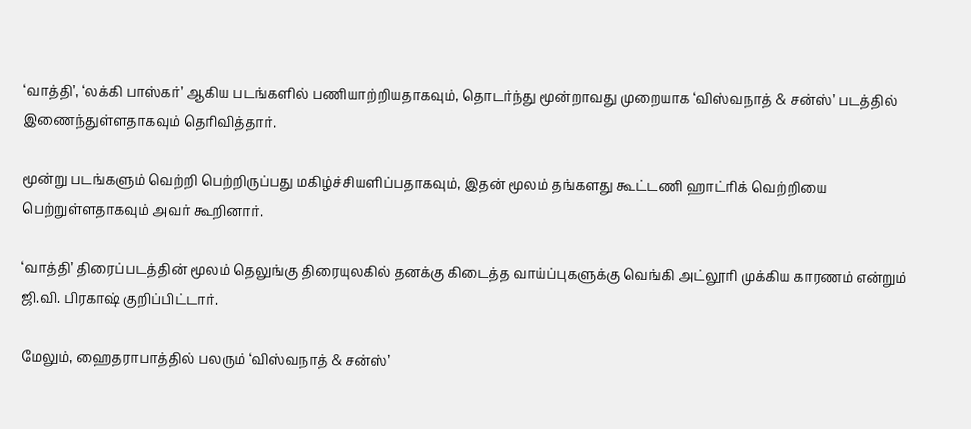‘வாத்தி’, ‘லக்கி பாஸ்கர்’ ஆகிய படங்களில் பணியாற்றியதாகவும், தொடர்ந்து மூன்றாவது முறையாக ‘விஸ்வநாத் & சன்ஸ்’ படத்தில் இணைந்துள்ளதாகவும் தெரிவித்தார்.

மூன்று படங்களும் வெற்றி பெற்றிருப்பது மகிழ்ச்சியளிப்பதாகவும், இதன் மூலம் தங்களது கூட்டணி ஹாட்ரிக் வெற்றியை பெற்றுள்ளதாகவும் அவர் கூறினார்.

‘வாத்தி’ திரைப்படத்தின் மூலம் தெலுங்கு திரையுலகில் தனக்கு கிடைத்த வாய்ப்புகளுக்கு வெங்கி அட்லூரி முக்கிய காரணம் என்றும் ஜி.வி. பிரகாஷ் குறிப்பிட்டார்.

மேலும், ஹைதராபாத்தில் பலரும் ‘விஸ்வநாத் & சன்ஸ்’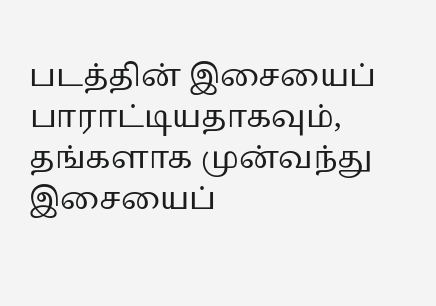படத்தின் இசையைப் பாராட்டியதாகவும், தங்களாக முன்வந்து இசையைப்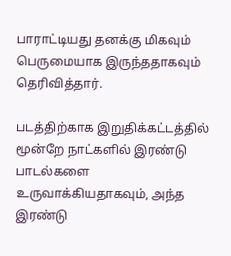பாராட்டியது தனக்கு மிகவும் பெருமையாக இருந்ததாகவும் தெரிவித்தார்.

படத்திற்காக இறுதிக்கட்டத்தில் மூன்றே நாட்களில் இரண்டு பாடல்களை உருவாக்கியதாகவும், அந்த இரண்டு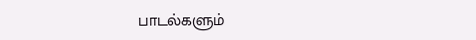பாடல்களும்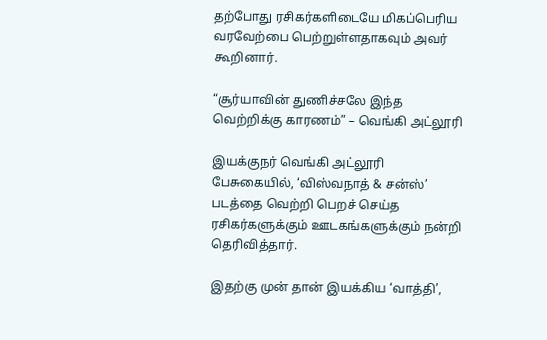தற்போது ரசிகர்களிடையே மிகப்பெரிய வரவேற்பை பெற்றுள்ளதாகவும் அவர் கூறினார்.

“சூர்யாவின் துணிச்சலே இந்த வெற்றிக்கு காரணம்” – வெங்கி அட்லூரி

இயக்குநர் வெங்கி அட்லூரி பேசுகையில், ‘விஸ்வநாத் & சன்ஸ்’ படத்தை வெற்றி பெறச் செய்த ரசிகர்களுக்கும் ஊடகங்களுக்கும் நன்றி தெரிவித்தார்.

இதற்கு முன் தான் இயக்கிய ‘வாத்தி’,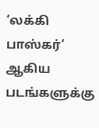‘லக்கி பாஸ்கர்’ ஆகிய படங்களுக்கு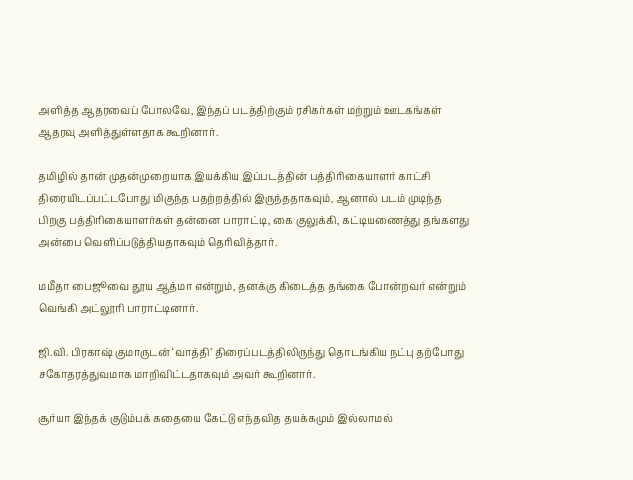அளித்த ஆதரவைப் போலவே, இந்தப் படத்திற்கும் ரசிகர்கள் மற்றும் ஊடகங்கள் ஆதரவு அளித்துள்ளதாக கூறினார்.

தமிழில் தான் முதன்முறையாக இயக்கிய இப்படத்தின் பத்திரிகையாளர் காட்சி திரையிடப்பட்டபோது மிகுந்த பதற்றத்தில் இருந்ததாகவும், ஆனால் படம் முடிந்த பிறகு பத்திரிகையாளர்கள் தன்னை பாராட்டி, கை குலுக்கி, கட்டியணைத்து தங்களது அன்பை வெளிப்படுத்தியதாகவும் தெரிவித்தார்.

மமீதா பைஜூவை தூய ஆத்மா என்றும், தனக்கு கிடைத்த தங்கை போன்றவர் என்றும் வெங்கி அட்லூரி பாராட்டினார்.

ஜி.வி. பிரகாஷ் குமாருடன் ‘வாத்தி’ திரைப்படத்திலிருந்து தொடங்கிய நட்பு தற்போது சகோதரத்துவமாக மாறிவிட்டதாகவும் அவர் கூறினார்.

சூர்யா இந்தக் குடும்பக் கதையை கேட்டு எந்தவித தயக்கமும் இல்லாமல்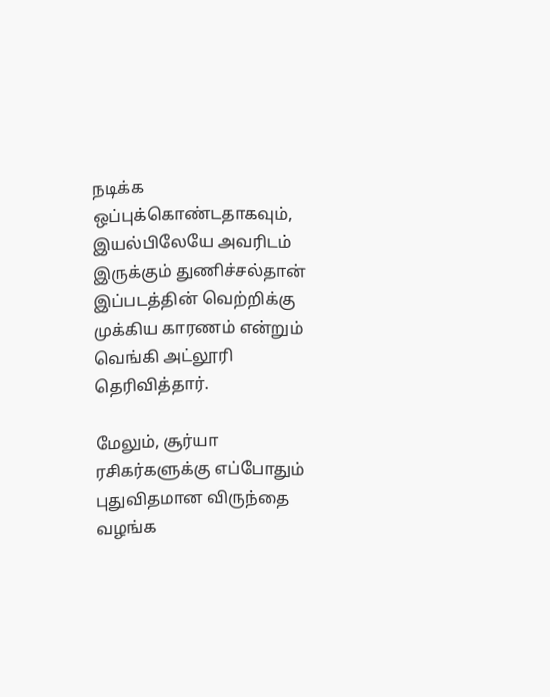நடிக்க ஒப்புக்கொண்டதாகவும், இயல்பிலேயே அவரிடம் இருக்கும் துணிச்சல்தான் இப்படத்தின் வெற்றிக்கு முக்கிய காரணம் என்றும் வெங்கி அட்லூரி தெரிவித்தார்.

மேலும், சூர்யா ரசிகர்களுக்கு எப்போதும் புதுவிதமான விருந்தை வழங்க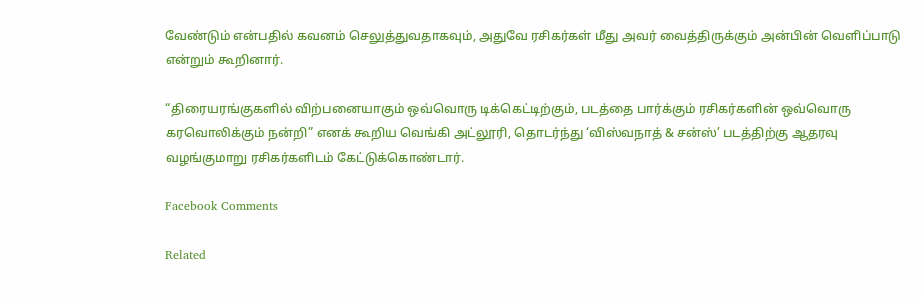வேண்டும் என்பதில் கவனம் செலுத்துவதாகவும், அதுவே ரசிகர்கள் மீது அவர் வைத்திருக்கும் அன்பின் வெளிப்பாடு என்றும் கூறினார்.

“திரையரங்குகளில் விற்பனையாகும் ஒவ்வொரு டிக்கெட்டிற்கும், படத்தை பார்க்கும் ரசிகர்களின் ஒவ்வொரு கரவொலிக்கும் நன்றி” எனக் கூறிய வெங்கி அட்லூரி, தொடர்ந்து ‘விஸ்வநாத் & சன்ஸ்’ படத்திற்கு ஆதரவு வழங்குமாறு ரசிகர்களிடம் கேட்டுக்கொண்டார்.

Facebook Comments

Related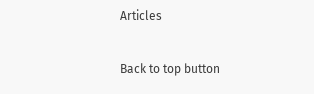Articles

Back to top button